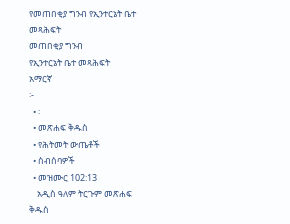የመጠበቂያ ግንብ የኢንተርኔት ቤተ መጻሕፍት
መጠበቂያ ግንብ
የኢንተርኔት ቤተ መጻሕፍት
አማርኛ
፦
  • ፡
  • መጽሐፍ ቅዱስ
  • የሕትመት ውጤቶች
  • ስብሰባዎች
  • መዝሙር 102:13
    አዲስ ዓለም ትርጉም መጽሐፍ ቅዱስ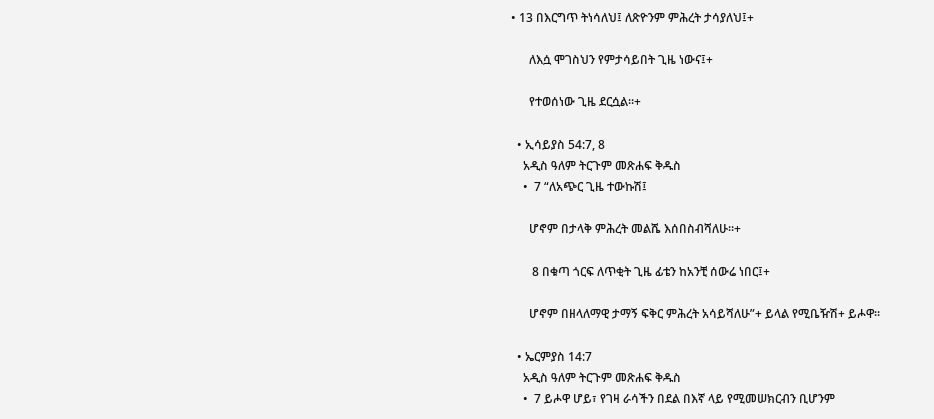• 13 በእርግጥ ትነሳለህ፤ ለጽዮንም ምሕረት ታሳያለህ፤+

      ለእሷ ሞገስህን የምታሳይበት ጊዜ ነውና፤+

      የተወሰነው ጊዜ ደርሷል።+

  • ኢሳይያስ 54:7, 8
    አዲስ ዓለም ትርጉም መጽሐፍ ቅዱስ
    •  7 “ለአጭር ጊዜ ተውኩሽ፤

      ሆኖም በታላቅ ምሕረት መልሼ እሰበስብሻለሁ።+

       8 በቁጣ ጎርፍ ለጥቂት ጊዜ ፊቴን ከአንቺ ሰውሬ ነበር፤+

      ሆኖም በዘላለማዊ ታማኝ ፍቅር ምሕረት አሳይሻለሁ”+ ይላል የሚቤዥሽ+ ይሖዋ።

  • ኤርምያስ 14:7
    አዲስ ዓለም ትርጉም መጽሐፍ ቅዱስ
    •  7 ይሖዋ ሆይ፣ የገዛ ራሳችን በደል በእኛ ላይ የሚመሠክርብን ቢሆንም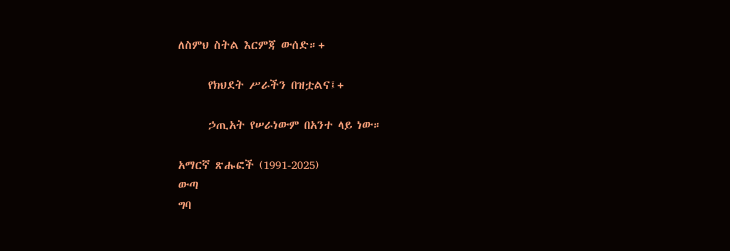ለስምህ ስትል እርምጃ ውሰድ።+

      የክህደት ሥራችን በዝቷልና፤+

      ኃጢአት የሠራነውም በአንተ ላይ ነው።

አማርኛ ጽሑፎች (1991-2025)
ውጣ
ግባ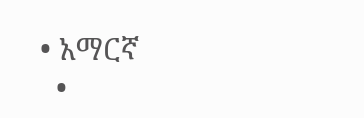• አማርኛ
  •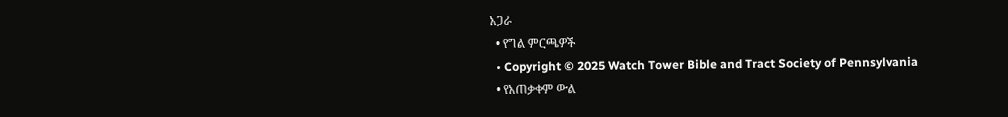አጋራ
  • የግል ምርጫዎች
  • Copyright © 2025 Watch Tower Bible and Tract Society of Pennsylvania
  • የአጠቃቀም ውል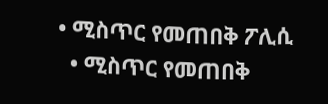• ሚስጥር የመጠበቅ ፖሊሲ
  • ሚስጥር የመጠበቅ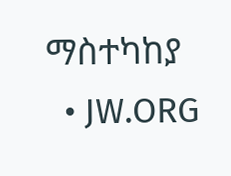ማስተካከያ
  • JW.ORG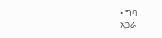• ግባ
አጋራ